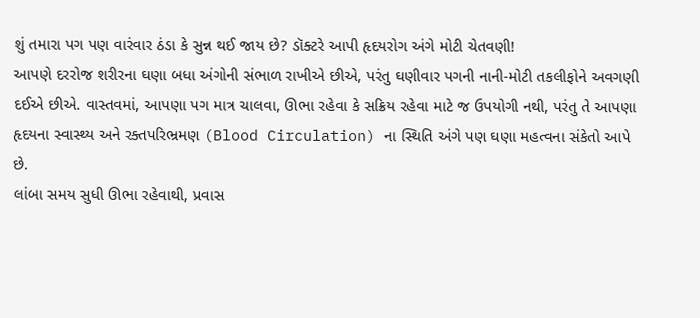શું તમારા પગ પણ વારંવાર ઠંડા કે સુન્ન થઈ જાય છે? ડૉક્ટરે આપી હૃદયરોગ અંગે મોટી ચેતવણી!
આપણે દરરોજ શરીરના ઘણા બધા અંગોની સંભાળ રાખીએ છીએ, પરંતુ ઘણીવાર પગની નાની-મોટી તકલીફોને અવગણી દઈએ છીએ. વાસ્તવમાં, આપણા પગ માત્ર ચાલવા, ઊભા રહેવા કે સક્રિય રહેવા માટે જ ઉપયોગી નથી, પરંતુ તે આપણા હૃદયના સ્વાસ્થ્ય અને રક્તપરિભ્રમણ (Blood Circulation) ના સ્થિતિ અંગે પણ ઘણા મહત્વના સંકેતો આપે છે.
લાંબા સમય સુધી ઊભા રહેવાથી, પ્રવાસ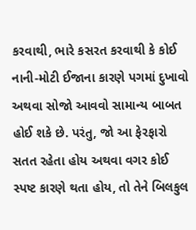કરવાથી, ભારે કસરત કરવાથી કે કોઈ નાની-મોટી ઈજાના કારણે પગમાં દુખાવો અથવા સોજો આવવો સામાન્ય બાબત હોઈ શકે છે. પરંતુ, જો આ ફેરફારો સતત રહેતા હોય અથવા વગર કોઈ સ્પષ્ટ કારણે થતા હોય, તો તેને બિલકુલ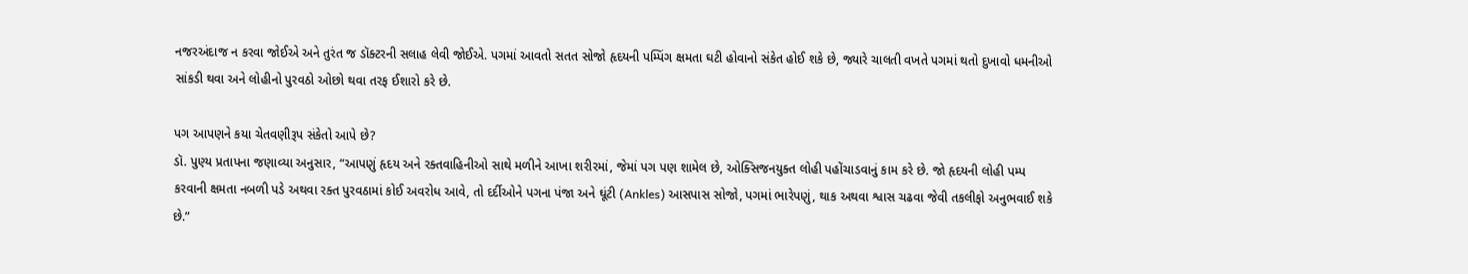નજરઅંદાજ ન કરવા જોઈએ અને તુરંત જ ડૉક્ટરની સલાહ લેવી જોઈએ. પગમાં આવતો સતત સોજો હૃદયની પમ્પિંગ ક્ષમતા ઘટી હોવાનો સંકેત હોઈ શકે છે, જ્યારે ચાલતી વખતે પગમાં થતો દુખાવો ધમનીઓ સાંકડી થવા અને લોહીનો પુરવઠો ઓછો થવા તરફ ઈશારો કરે છે.

પગ આપણને કયા ચેતવણીરૂપ સંકેતો આપે છે?
ડૉ. પુણ્ય પ્રતાપના જણાવ્યા અનુસાર, “આપણું હૃદય અને રક્તવાહિનીઓ સાથે મળીને આખા શરીરમાં, જેમાં પગ પણ શામેલ છે, ઓક્સિજનયુક્ત લોહી પહોંચાડવાનું કામ કરે છે. જો હૃદયની લોહી પમ્પ કરવાની ક્ષમતા નબળી પડે અથવા રક્ત પુરવઠામાં કોઈ અવરોધ આવે, તો દર્દીઓને પગના પંજા અને ઘૂંટી (Ankles) આસપાસ સોજો, પગમાં ભારેપણું, થાક અથવા શ્વાસ ચઢવા જેવી તકલીફો અનુભવાઈ શકે છે.”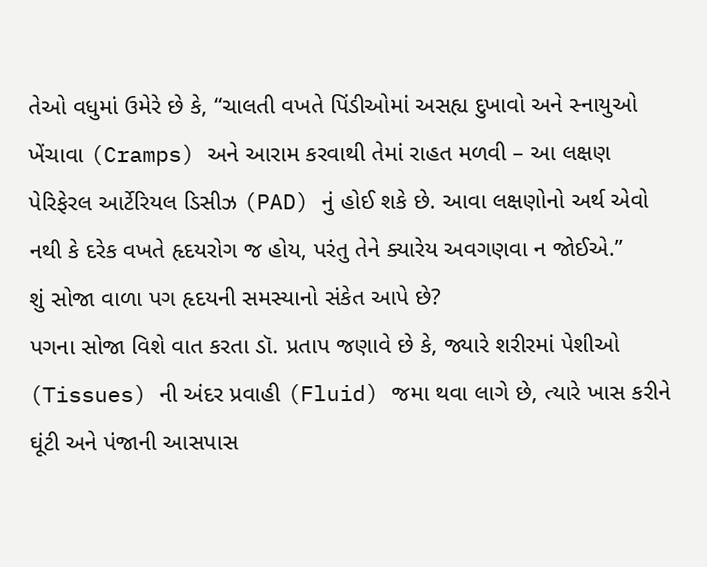તેઓ વધુમાં ઉમેરે છે કે, “ચાલતી વખતે પિંડીઓમાં અસહ્ય દુખાવો અને સ્નાયુઓ ખેંચાવા (Cramps) અને આરામ કરવાથી તેમાં રાહત મળવી – આ લક્ષણ પેરિફેરલ આર્ટેરિયલ ડિસીઝ (PAD) નું હોઈ શકે છે. આવા લક્ષણોનો અર્થ એવો નથી કે દરેક વખતે હૃદયરોગ જ હોય, પરંતુ તેને ક્યારેય અવગણવા ન જોઈએ.”
શું સોજા વાળા પગ હૃદયની સમસ્યાનો સંકેત આપે છે?
પગના સોજા વિશે વાત કરતા ડૉ. પ્રતાપ જણાવે છે કે, જ્યારે શરીરમાં પેશીઓ (Tissues) ની અંદર પ્રવાહી (Fluid) જમા થવા લાગે છે, ત્યારે ખાસ કરીને ઘૂંટી અને પંજાની આસપાસ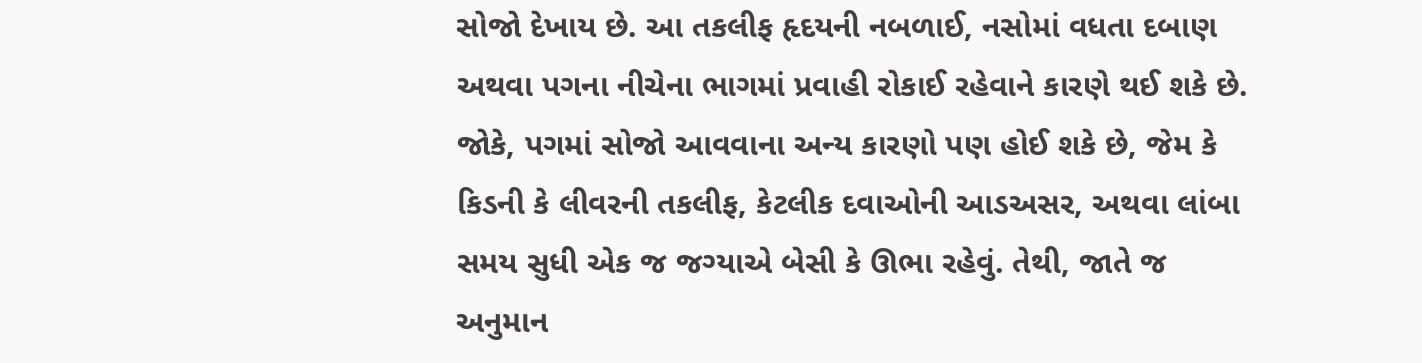સોજો દેખાય છે. આ તકલીફ હૃદયની નબળાઈ, નસોમાં વધતા દબાણ અથવા પગના નીચેના ભાગમાં પ્રવાહી રોકાઈ રહેવાને કારણે થઈ શકે છે.
જોકે, પગમાં સોજો આવવાના અન્ય કારણો પણ હોઈ શકે છે, જેમ કે કિડની કે લીવરની તકલીફ, કેટલીક દવાઓની આડઅસર, અથવા લાંબા સમય સુધી એક જ જગ્યાએ બેસી કે ઊભા રહેવું. તેથી, જાતે જ અનુમાન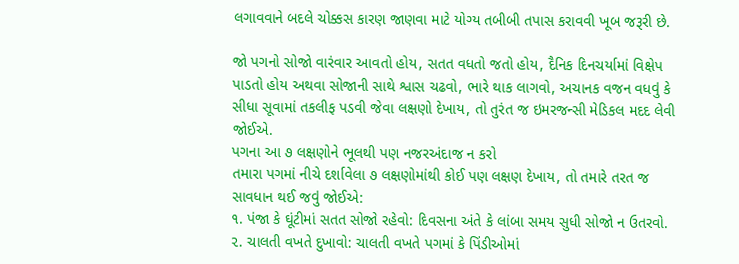લગાવવાને બદલે ચોક્કસ કારણ જાણવા માટે યોગ્ય તબીબી તપાસ કરાવવી ખૂબ જરૂરી છે.

જો પગનો સોજો વારંવાર આવતો હોય, સતત વધતો જતો હોય, દૈનિક દિનચર્યામાં વિક્ષેપ પાડતો હોય અથવા સોજાની સાથે શ્વાસ ચઢવો, ભારે થાક લાગવો, અચાનક વજન વધવું કે સીધા સૂવામાં તકલીફ પડવી જેવા લક્ષણો દેખાય, તો તુરંત જ ઇમરજન્સી મેડિકલ મદદ લેવી જોઈએ.
પગના આ ૭ લક્ષણોને ભૂલથી પણ નજરઅંદાજ ન કરો
તમારા પગમાં નીચે દર્શાવેલા ૭ લક્ષણોમાંથી કોઈ પણ લક્ષણ દેખાય, તો તમારે તરત જ સાવધાન થઈ જવું જોઈએ:
૧. પંજા કે ઘૂંટીમાં સતત સોજો રહેવો: દિવસના અંતે કે લાંબા સમય સુધી સોજો ન ઉતરવો.
૨. ચાલતી વખતે દુખાવો: ચાલતી વખતે પગમાં કે પિંડીઓમાં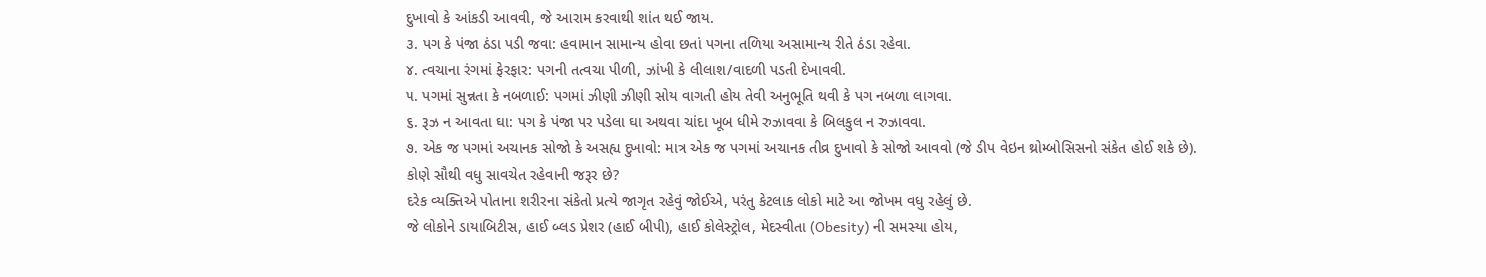દુખાવો કે આંકડી આવવી, જે આરામ કરવાથી શાંત થઈ જાય.
૩. પગ કે પંજા ઠંડા પડી જવા: હવામાન સામાન્ય હોવા છતાં પગના તળિયા અસામાન્ય રીતે ઠંડા રહેવા.
૪. ત્વચાના રંગમાં ફેરફાર: પગની તત્વચા પીળી, ઝાંખી કે લીલાશ/વાદળી પડતી દેખાવવી.
૫. પગમાં સુન્નતા કે નબળાઈ: પગમાં ઝીણી ઝીણી સોય વાગતી હોય તેવી અનુભૂતિ થવી કે પગ નબળા લાગવા.
૬. રૂઝ ન આવતા ઘા: પગ કે પંજા પર પડેલા ઘા અથવા ચાંદા ખૂબ ધીમે રુઝાવવા કે બિલકુલ ન રુઝાવવા.
૭. એક જ પગમાં અચાનક સોજો કે અસહ્ય દુખાવો: માત્ર એક જ પગમાં અચાનક તીવ્ર દુખાવો કે સોજો આવવો (જે ડીપ વેઇન થ્રોમ્બોસિસનો સંકેત હોઈ શકે છે).
કોણે સૌથી વધુ સાવચેત રહેવાની જરૂર છે?
દરેક વ્યક્તિએ પોતાના શરીરના સંકેતો પ્રત્યે જાગૃત રહેવું જોઈએ, પરંતુ કેટલાક લોકો માટે આ જોખમ વધુ રહેલું છે.
જે લોકોને ડાયાબિટીસ, હાઈ બ્લડ પ્રેશર (હાઈ બીપી), હાઈ કોલેસ્ટ્રોલ, મેદસ્વીતા (Obesity) ની સમસ્યા હોય,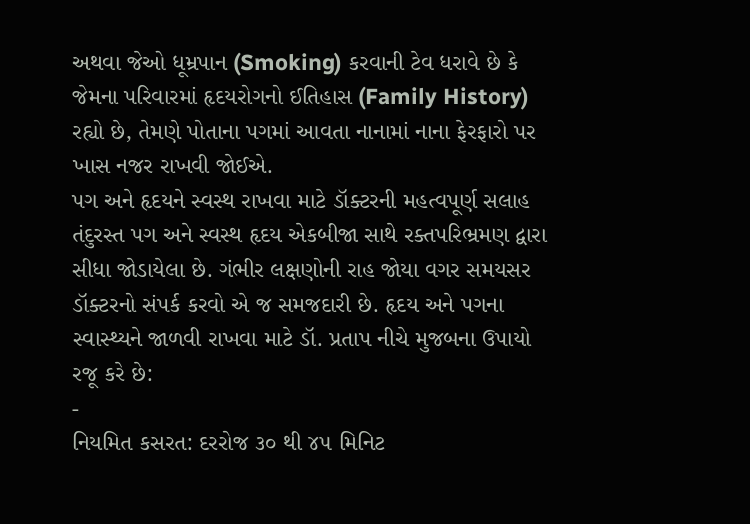અથવા જેઓ ધૂમ્રપાન (Smoking) કરવાની ટેવ ધરાવે છે કે જેમના પરિવારમાં હૃદયરોગનો ઈતિહાસ (Family History) રહ્યો છે, તેમણે પોતાના પગમાં આવતા નાનામાં નાના ફેરફારો પર ખાસ નજર રાખવી જોઈએ.
પગ અને હૃદયને સ્વસ્થ રાખવા માટે ડૉક્ટરની મહત્વપૂર્ણ સલાહ
તંદુરસ્ત પગ અને સ્વસ્થ હૃદય એકબીજા સાથે રક્તપરિભ્રમણ દ્વારા સીધા જોડાયેલા છે. ગંભીર લક્ષણોની રાહ જોયા વગર સમયસર ડૉક્ટરનો સંપર્ક કરવો એ જ સમજદારી છે. હૃદય અને પગના સ્વાસ્થ્યને જાળવી રાખવા માટે ડૉ. પ્રતાપ નીચે મુજબના ઉપાયો રજૂ કરે છે:
-
નિયમિત કસરત: દરરોજ ૩૦ થી ૪૫ મિનિટ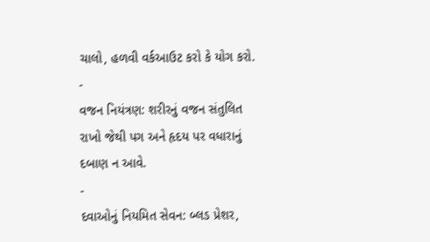ચાલો, હળવી વર્કઆઉટ કરો કે યોગ કરો.
-
વજન નિયંત્રણ: શરીરનું વજન સંતુલિત રાખો જેથી પગ અને હૃદય પર વધારાનું દબાણ ન આવે.
-
દવાઓનું નિયમિત સેવન: બ્લડ પ્રેશર,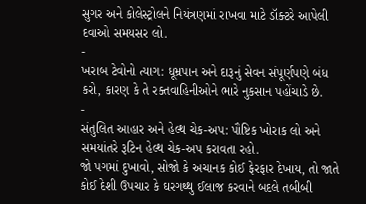સુગર અને કોલેસ્ટ્રોલને નિયંત્રણમાં રાખવા માટે ડૉક્ટરે આપેલી દવાઓ સમયસર લો.
-
ખરાબ ટેવોનો ત્યાગ: ધૂમ્રપાન અને દારૂનું સેવન સંપૂર્ણપણે બંધ કરો, કારણ કે તે રક્તવાહિનીઓને ભારે નુકસાન પહોંચાડે છે.
-
સંતુલિત આહાર અને હેલ્થ ચેક-અપ: પૌષ્ટિક ખોરાક લો અને સમયાંતરે રૂટિન હેલ્થ ચેક-અપ કરાવતા રહો.
જો પગમાં દુખાવો, સોજો કે અચાનક કોઈ ફેરફાર દેખાય, તો જાતે કોઈ દેશી ઉપચાર કે ઘરગથ્થુ ઈલાજ કરવાને બદલે તબીબી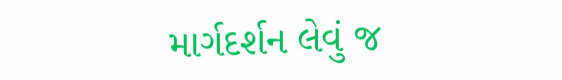માર્ગદર્શન લેવું જ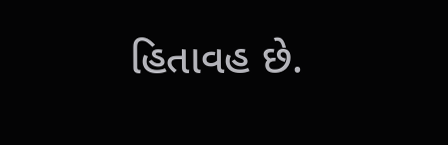હિતાવહ છે.